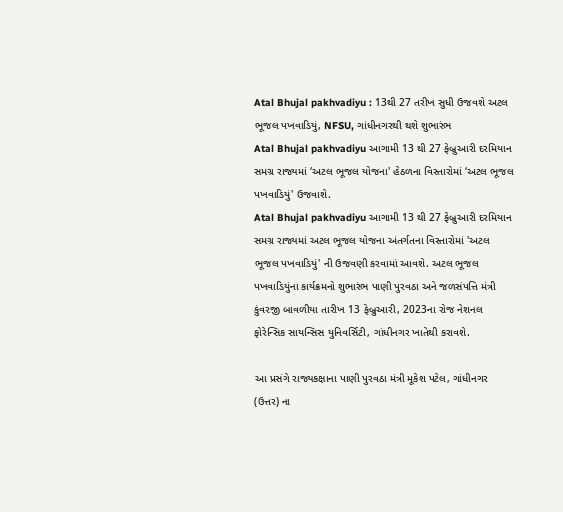Atal Bhujal pakhvadiyu : 13થી 27 તરીખ સુધી ઉજવશે અટલ ભૂજલ પખવાડિયું, NFSU, ગાંધીનગરથી થશે શુભારંભ
Atal Bhujal pakhvadiyu આગામી 13 થી 27 ફેબ્રુઆરી દરમિયાન સમગ્ર રાજ્યમાં ‘અટલ ભૂજલ યોજના' હેઠળના વિસ્તારોમાં ‘અટલ ભૂજલ પખવાડિયું' ઉજવાશે.
Atal Bhujal pakhvadiyu આગામી 13 થી 27 ફેબ્રુઆરી દરમિયાન સમગ્ર રાજ્યમાં અટલ ભૂજલ યોજના અંતર્ગતના વિસ્તારોમાં 'અટલ ભૂજલ પખવાડિયું' ની ઉજવણી કરવામાં આવશે. અટલ ભૂજલ પખવાડિયુંના કાર્યક્રમનો શુભારંભ પાણી પુરવઠા અને જળસંપત્તિ મંત્રી કુંવરજી બાવળીયા તારીખ 13 ફેબ્રુઆરી, 2023ના રોજ નેશનલ ફોરેન્સિક સાયન્સિસ યુનિવર્સિટી, ગાંધીનગર ખાતેથી કરાવશે.

આ પ્રસંગે રાજ્યકક્ષાના પાણી પુરવઠા મંત્રી મૂકેશ પટેલ, ગાંધીનગર (ઉત્તર) ના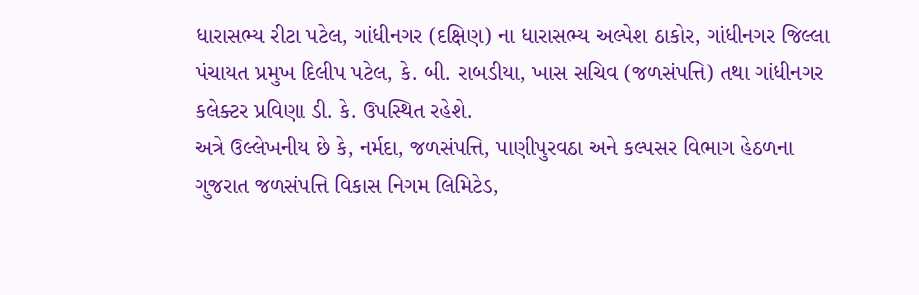ધારાસભ્ય રીટા પટેલ, ગાંધીનગર (દક્ષિણ) ના ધારાસભ્ય અલ્પેશ ઠાકોર, ગાંધીનગર જિલ્લા પંચાયત પ્રમુખ દિલીપ પટેલ, કે. બી. રાબડીયા, ખાસ સચિવ (જળસંપત્તિ) તથા ગાંધીનગર કલેક્ટર પ્રવિણા ડી. કે. ઉપસ્થિત રહેશે.
અત્રે ઉલ્લેખનીય છે કે, નર્મદા, જળસંપત્તિ, પાણીપુરવઠા અને કલ્પસર વિભાગ હેઠળના ગુજરાત જળસંપત્તિ વિકાસ નિગમ લિમિટેડ,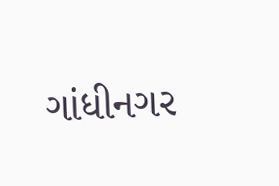ગાંધીનગર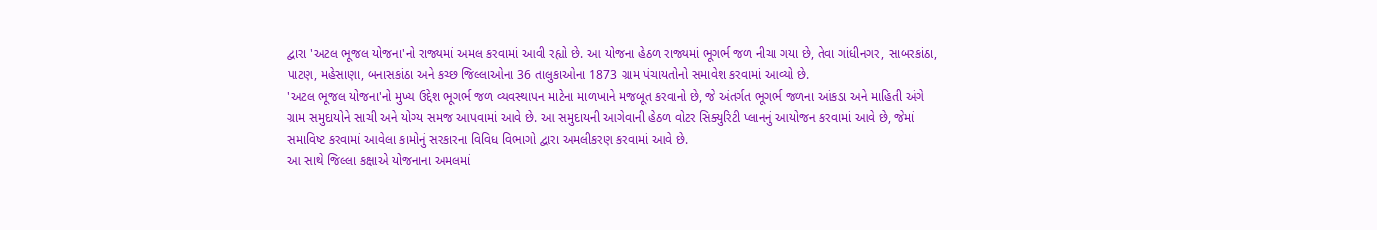દ્વારા 'અટલ ભૂજલ યોજના'નો રાજ્યમાં અમલ કરવામાં આવી રહ્યો છે. આ યોજના હેઠળ રાજ્યમાં ભૂગર્ભ જળ નીચા ગયા છે, તેવા ગાંધીનગર, સાબરકાંઠા, પાટણ, મહેસાણા, બનાસકાંઠા અને કચ્છ જિલ્લાઓના 36 તાલુકાઓના 1873 ગ્રામ પંચાયતોનો સમાવેશ કરવામાં આવ્યો છે.
'અટલ ભૂજલ યોજના'નો મુખ્ય ઉદ્દેશ ભૂગર્ભ જળ વ્યવસ્થાપન માટેના માળખાને મજબૂત કરવાનો છે, જે અંતર્ગત ભૂગર્ભ જળના આંકડા અને માહિતી અંગે ગ્રામ સમુદાયોને સાચી અને યોગ્ય સમજ આપવામાં આવે છે. આ સમુદાયની આગેવાની હેઠળ વોટર સિક્યુરિટી પ્લાનનું આયોજન કરવામાં આવે છે, જેમાં સમાવિષ્ટ કરવામાં આવેલા કામોનું સરકારના વિવિધ વિભાગો દ્વારા અમલીકરણ કરવામાં આવે છે.
આ સાથે જિલ્લા કક્ષાએ યોજનાના અમલમાં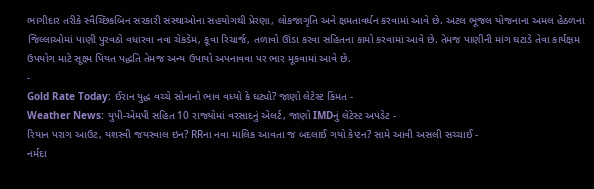ભાગીદાર તરીકે સ્વૈચ્છિકબિન સરકારી સંસ્થાઓના સહયોગથી પ્રેરણા, લોકજાગૃતિ અને ક્ષમતાવર્ધન કરવામાં આવે છે. અટલ ભૂજલ યોજનાના અમલ હેઠળના જિલ્લાઓમાં પાણી પુરવઠો વધારવા નવા ચેકડેમ, કૂવા રિચાર્જ, તળાવો ઊંડા કરવા સહિતના કામો કરવામાં આવે છે. તેમજ પાણીની માંગ ઘટાડે તેવા કાર્યક્ષમ ઉપયોગ માટે સૂક્ષ્મ પિયત પદ્ધતિ તેમજ અન્ય ઉપાયો અપનાવવા પર ભાર મૂકવામાં આવે છે.
-
Gold Rate Today: ઈરાન યુદ્ધ વચ્ચે સોનાનો ભાવ વધ્યો કે ઘટ્યો? જાણો લેટેસ્ટ કિંમત -
Weather News: યુપી-એમપી સહિત 10 રાજ્યોમાં વરસાદનું એલર્ટ, જાણો IMDનું લેટેસ્ટ અપડેટ -
રિયાન પરાગ આઉટ, યશસ્વી જયસ્વાલ ઇન? RRના નવા માલિક આવતા જ બદલાઈ ગયો કેપ્ટન? સામે આવી અસલી સચ્ચાઈ -
નર્મદા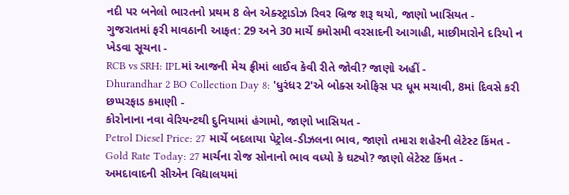નદી પર બનેલો ભારતનો પ્રથમ 8 લેન એક્સ્ટ્રાડોઝ રિવર બ્રિજ શરૂ થયો, જાણો ખાસિયત -
ગુજરાતમાં ફરી માવઠાની આફત: 29 અને 30 માર્ચે કમોસમી વરસાદની આગાહી, માછીમારોને દરિયો ન ખેડવા સૂચના -
RCB vs SRH: IPLમાં આજની મેચ ફ્રીમાં લાઈવ કેવી રીતે જોવી? જાણો અહીં -
Dhurandhar 2 BO Collection Day 8: 'ધુરંધર 2'એ બોક્સ ઓફિસ પર ધૂમ મચાવી, 8માં દિવસે કરી છપ્પરફાડ કમાણી -
કોરોનાના નવા વેરિયન્ટથી દુનિયામાં હંગામો, જાણો ખાસિયત -
Petrol Diesel Price: 27 માર્ચે બદલાયા પેટ્રોલ-ડીઝલના ભાવ, જાણો તમારા શહેરની લેટેસ્ટ કિંમત -
Gold Rate Today: 27 માર્ચના રોજ સોનાનો ભાવ વધ્યો કે ઘટ્યો? જાણો લેટેસ્ટ કિંમત -
અમદાવાદની સીએન વિદ્યાલયમાં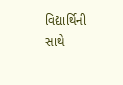વિદ્યાર્થિની સાથે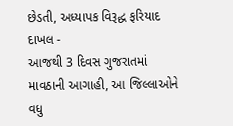છેડતી, અધ્યાપક વિરૂદ્ધ ફરિયાદ દાખલ -
આજથી 3 દિવસ ગુજરાતમાં માવઠાની આગાહી, આ જિલ્લાઓને વધુ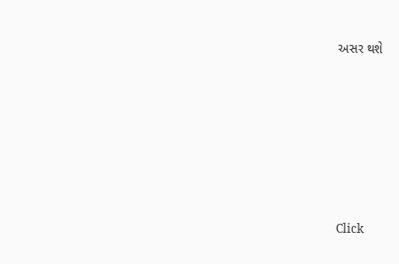અસર થશે










Click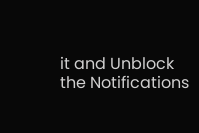it and Unblock the Notifications